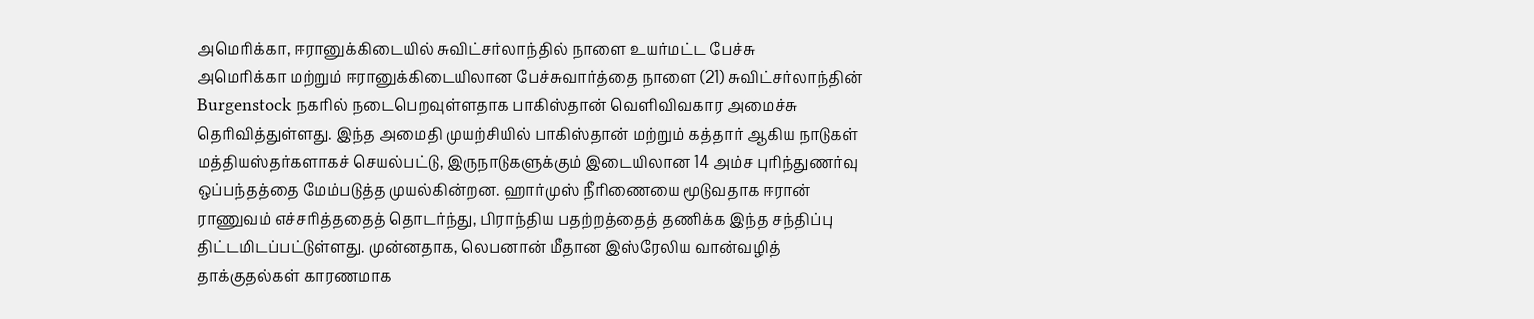அமெரிக்கா, ஈரானுக்கிடையில் சுவிட்சர்லாந்தில் நாளை உயர்மட்ட பேச்சு
அமெரிக்கா மற்றும் ஈரானுக்கிடையிலான பேச்சுவார்த்தை நாளை (21) சுவிட்சர்லாந்தின் Burgenstock நகரில் நடைபெறவுள்ளதாக பாகிஸ்தான் வெளிவிவகார அமைச்சு தெரிவித்துள்ளது. இந்த அமைதி முயற்சியில் பாகிஸ்தான் மற்றும் கத்தார் ஆகிய நாடுகள் மத்தியஸ்தர்களாகச் செயல்பட்டு, இருநாடுகளுக்கும் இடையிலான 14 அம்ச புரிந்துணர்வு ஒப்பந்தத்தை மேம்படுத்த முயல்கின்றன. ஹார்முஸ் நீரிணையை மூடுவதாக ஈரான் ராணுவம் எச்சரித்ததைத் தொடர்ந்து, பிராந்திய பதற்றத்தைத் தணிக்க இந்த சந்திப்பு திட்டமிடப்பட்டுள்ளது. முன்னதாக, லெபனான் மீதான இஸ்ரேலிய வான்வழித் தாக்குதல்கள் காரணமாக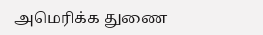அமெரிக்க துணை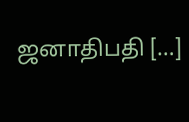ஜனாதிபதி […]